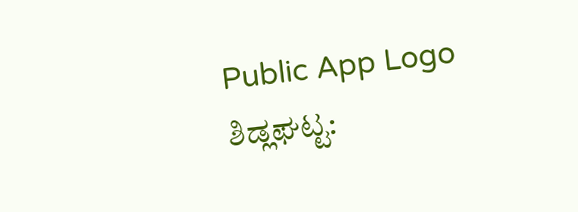Public App Logo
ಶಿಡ್ಲಘಟ್ಟ: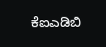ಕೆಐಎಡಿಬಿ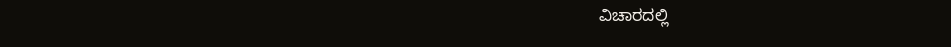ವಿಚಾರದಲ್ಲಿ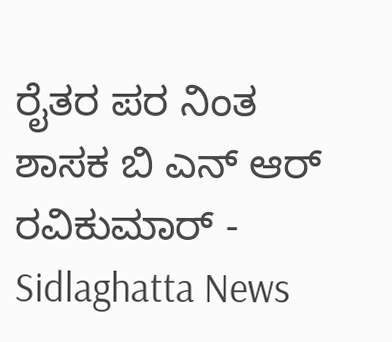ರೈತರ ಪರ ನಿಂತ ಶಾಸಕ ಬಿ ಎನ್ ಆರ್ ರವಿಕುಮಾರ್ - Sidlaghatta News